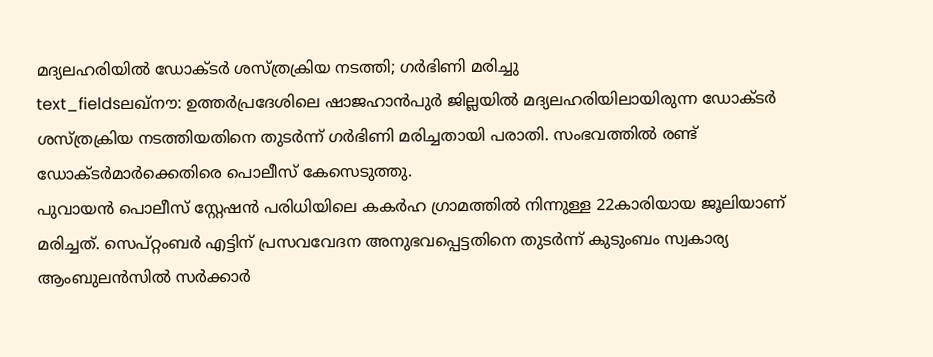മദ്യലഹരിയിൽ ഡോക്ടർ ശസ്ത്രക്രിയ നടത്തി; ഗർഭിണി മരിച്ചു
text_fieldsലഖ്നൗ: ഉത്തർപ്രദേശിലെ ഷാജഹാൻപുർ ജില്ലയിൽ മദ്യലഹരിയിലായിരുന്ന ഡോക്ടർ ശസ്ത്രക്രിയ നടത്തിയതിനെ തുടർന്ന് ഗർഭിണി മരിച്ചതായി പരാതി. സംഭവത്തിൽ രണ്ട് ഡോക്ടർമാർക്കെതിരെ പൊലീസ് കേസെടുത്തു.
പുവായൻ പൊലീസ് സ്റ്റേഷൻ പരിധിയിലെ കകർഹ ഗ്രാമത്തിൽ നിന്നുള്ള 22കാരിയായ ജൂലിയാണ് മരിച്ചത്. സെപ്റ്റംബർ എട്ടിന് പ്രസവവേദന അനുഭവപ്പെട്ടതിനെ തുടർന്ന് കുടുംബം സ്വകാര്യ ആംബുലൻസിൽ സർക്കാർ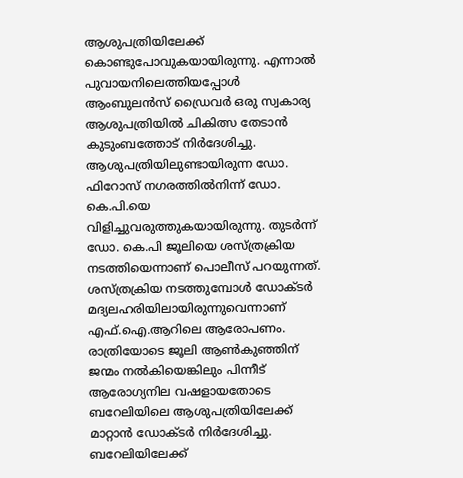ആശുപത്രിയിലേക്ക് കൊണ്ടുപോവുകയായിരുന്നു. എന്നാൽ പുവായനിലെത്തിയപ്പോൾ ആംബുലൻസ് ഡ്രൈവർ ഒരു സ്വകാര്യ ആശുപത്രിയിൽ ചികിത്സ തേടാൻ കുടുംബത്തോട് നിർദേശിച്ചു.
ആശുപത്രിയിലുണ്ടായിരുന്ന ഡോ. ഫിറോസ് നഗരത്തിൽനിന്ന് ഡോ. കെ.പി.യെ വിളിച്ചുവരുത്തുകയായിരുന്നു. തുടർന്ന് ഡോ. കെ.പി ജൂലിയെ ശസ്ത്രക്രിയ നടത്തിയെന്നാണ് പൊലീസ് പറയുന്നത്. ശസ്ത്രക്രിയ നടത്തുമ്പോൾ ഡോക്ടർ മദ്യലഹരിയിലായിരുന്നുവെന്നാണ് എഫ്.ഐ.ആറിലെ ആരോപണം.
രാത്രിയോടെ ജൂലി ആൺകുഞ്ഞിന് ജന്മം നൽകിയെങ്കിലും പിന്നീട് ആരോഗ്യനില വഷളായതോടെ ബറേലിയിലെ ആശുപത്രിയിലേക്ക് മാറ്റാൻ ഡോക്ടർ നിർദേശിച്ചു. ബറേലിയിലേക്ക്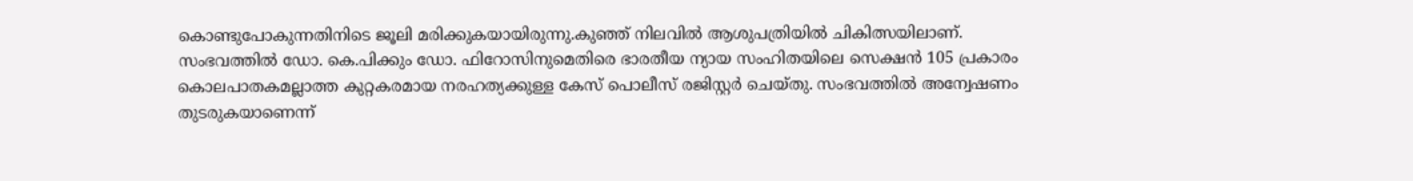കൊണ്ടുപോകുന്നതിനിടെ ജൂലി മരിക്കുകയായിരുന്നു.കുഞ്ഞ് നിലവിൽ ആശുപത്രിയിൽ ചികിത്സയിലാണ്.
സംഭവത്തിൽ ഡോ. കെ.പിക്കും ഡോ. ഫിറോസിനുമെതിരെ ഭാരതീയ ന്യായ സംഹിതയിലെ സെക്ഷൻ 105 പ്രകാരം കൊലപാതകമല്ലാത്ത കുറ്റകരമായ നരഹത്യക്കുള്ള കേസ് പൊലീസ് രജിസ്റ്റർ ചെയ്തു. സംഭവത്തിൽ അന്വേഷണം തുടരുകയാണെന്ന്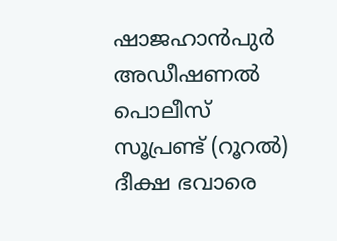ഷാജഹാൻപുർ അഡീഷണൽ പൊലീസ് സൂപ്രണ്ട് (റൂറൽ) ദീക്ഷ ഭവാരെ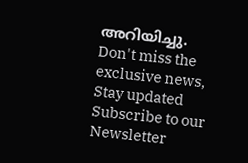അറിയിച്ചു.
Don't miss the exclusive news, Stay updated
Subscribe to our Newsletter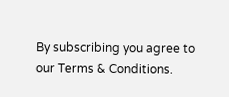By subscribing you agree to our Terms & Conditions.